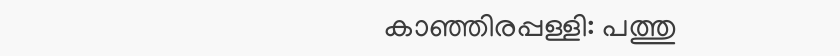കാഞ്ഞിരപ്പള്ളി: പത്തു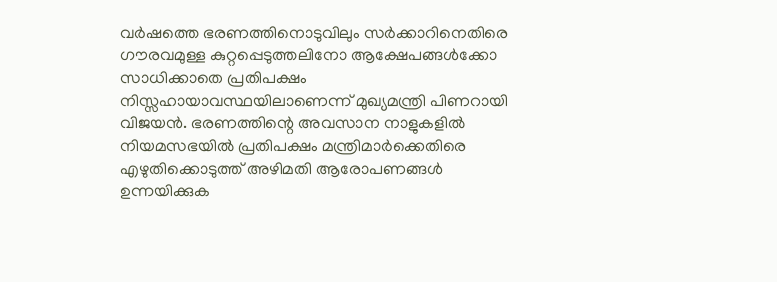വർഷത്തെ ഭരണത്തിനൊടുവിലും സർക്കാറിനെതിരെ ഗൗരവമുള്ള കുറ്റപ്പെടുത്തലിനോ ആക്ഷേപങ്ങൾക്കോ സാധിക്കാതെ പ്രതിപക്ഷം നിസ്സഹായാവസ്ഥയിലാണെന്ന് മുഖ്യമന്ത്രി പിണറായി വിജയൻ. ഭരണത്തിന്റെ അവസാന നാളുകളിൽ നിയമസഭയിൽ പ്രതിപക്ഷം മന്ത്രിമാർക്കെതിരെ എഴുതിക്കൊടുത്ത് അഴിമതി ആരോപണങ്ങൾ ഉന്നയിക്കുക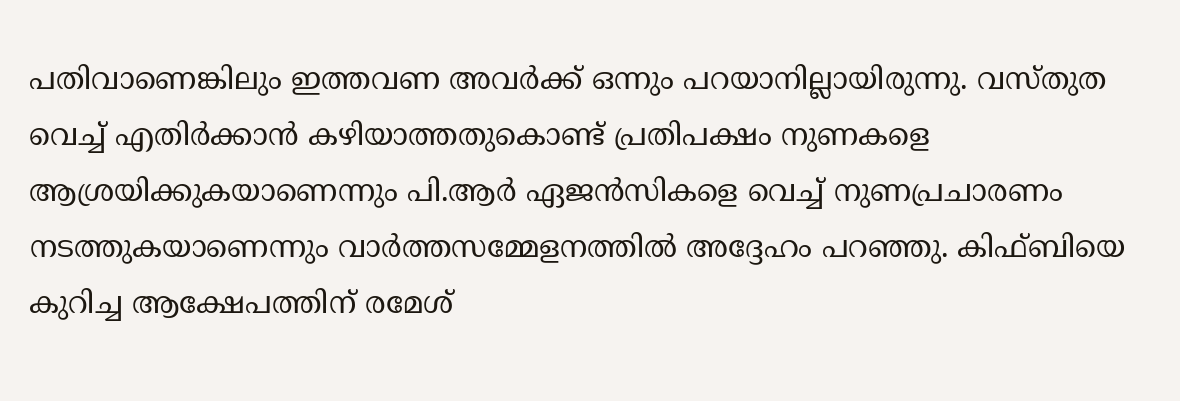പതിവാണെങ്കിലും ഇത്തവണ അവർക്ക് ഒന്നും പറയാനില്ലായിരുന്നു. വസ്തുത വെച്ച് എതിർക്കാൻ കഴിയാത്തതുകൊണ്ട് പ്രതിപക്ഷം നുണകളെ ആശ്രയിക്കുകയാണെന്നും പി.ആർ ഏജൻസികളെ വെച്ച് നുണപ്രചാരണം നടത്തുകയാണെന്നും വാർത്തസമ്മേളനത്തിൽ അദ്ദേഹം പറഞ്ഞു. കിഫ്ബിയെ കുറിച്ച ആക്ഷേപത്തിന് രമേശ്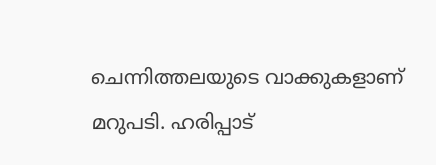ചെന്നിത്തലയുടെ വാക്കുകളാണ് മറുപടി. ഹരിപ്പാട്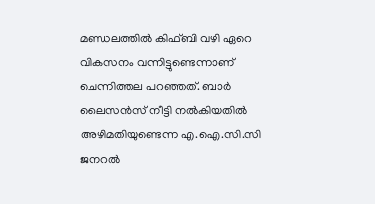മണ്ഡലത്തിൽ കിഫ്ബി വഴി ഏറെ വികസനം വന്നിട്ടുണ്ടെന്നാണ് ചെന്നിത്തല പറഞ്ഞത്. ബാർ ലൈസൻസ് നീട്ടി നൽകിയതിൽ അഴിമതിയുണ്ടെന്ന എ.ഐ.സി.സി ജനറൽ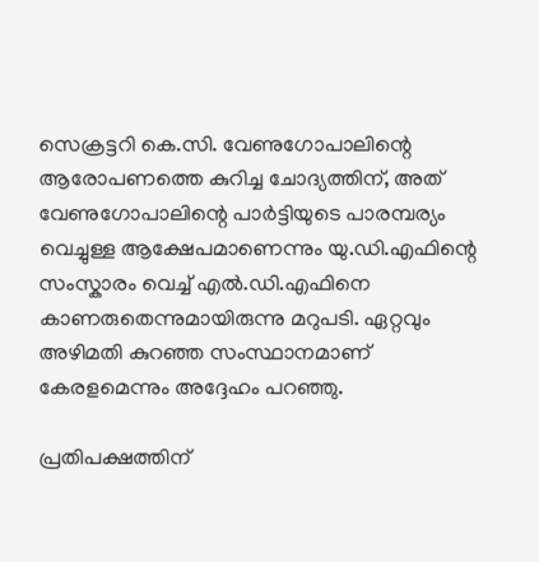സെക്രട്ടറി കെ.സി. വേണുഗോപാലിന്റെ ആരോപണത്തെ കുറിച്ച ചോദ്യത്തിന്, അത് വേണുഗോപാലിന്റെ പാർട്ടിയുടെ പാരമ്പര്യം വെച്ചുള്ള ആക്ഷേപമാണെന്നും യു.ഡി.എഫിന്റെ സംസ്കാരം വെച്ച് എൽ.ഡി.എഫിനെ കാണരുതെന്നുമായിരുന്നു മറുപടി. ഏറ്റവും അഴിമതി കുറഞ്ഞ സംസ്ഥാനമാണ് കേരളമെന്നും അദ്ദേഹം പറഞ്ഞു.

പ്രതിപക്ഷത്തിന്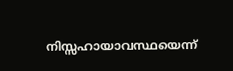നിസ്സഹായാവസ്ഥയെന്ന്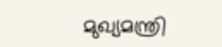മുഖ്യമന്ത്രി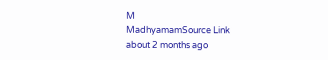M
MadhyamamSource Link
about 2 months ago